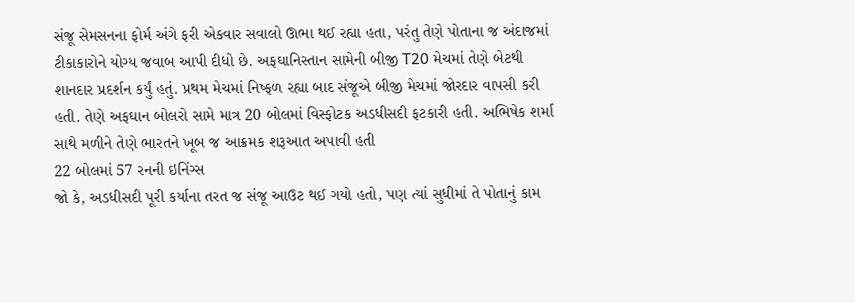સંજૂ સેમસનના ફોર્મ અંગે ફરી એકવાર સવાલો ઊભા થઈ રહ્યા હતા, પરંતુ તેણે પોતાના જ અંદાજમાં ટીકાકારોને યોગ્ય જવાબ આપી દીધો છે. અફઘાનિસ્તાન સામેની બીજી T20 મેચમાં તેણે બેટથી શાનદાર પ્રદર્શન કર્યું હતું. પ્રથમ મેચમાં નિષ્ફળ રહ્યા બાદ સંજૂએ બીજી મેચમાં જોરદાર વાપસી કરી હતી. તેણે અફઘાન બોલરો સામે માત્ર 20 બોલમાં વિસ્ફોટક અડધીસદી ફટકારી હતી. અભિષેક શર્મા સાથે મળીને તેણે ભારતને ખૂબ જ આક્રમક શરૂઆત અપાવી હતી
22 બોલમાં 57 રનની ઇનિંગ્સ
જો કે, અડધીસદી પૂરી કર્યાના તરત જ સંજૂ આઉટ થઈ ગયો હતો, પણ ત્યાં સુધીમાં તે પોતાનું કામ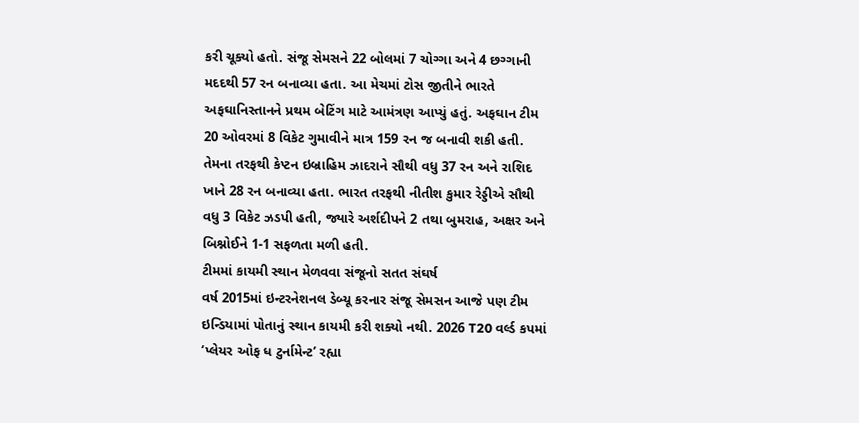કરી ચૂક્યો હતો. સંજૂ સેમસને 22 બોલમાં 7 ચોગ્ગા અને 4 છગ્ગાની મદદથી 57 રન બનાવ્યા હતા. આ મેચમાં ટોસ જીતીને ભારતે અફઘાનિસ્તાનને પ્રથમ બેટિંગ માટે આમંત્રણ આપ્યું હતું. અફઘાન ટીમ 20 ઓવરમાં 8 વિકેટ ગુમાવીને માત્ર 159 રન જ બનાવી શકી હતી. તેમના તરફથી કેપ્ટન ઇબ્રાહિમ ઝાદરાને સૌથી વધુ 37 રન અને રાશિદ ખાને 28 રન બનાવ્યા હતા. ભારત તરફથી નીતીશ કુમાર રેડ્ડીએ સૌથી વધુ 3 વિકેટ ઝડપી હતી, જ્યારે અર્શદીપને 2 તથા બુમરાહ, અક્ષર અને બિશ્નોઈને 1-1 સફળતા મળી હતી.
ટીમમાં કાયમી સ્થાન મેળવવા સંજૂનો સતત સંઘર્ષ
વર્ષ 2015માં ઇન્ટરનેશનલ ડેબ્યૂ કરનાર સંજૂ સેમસન આજે પણ ટીમ ઇન્ડિયામાં પોતાનું સ્થાન કાયમી કરી શક્યો નથી. 2026 T20 વર્લ્ડ કપમાં ‘પ્લેયર ઓફ ધ ટુર્નામેન્ટ’ રહ્યા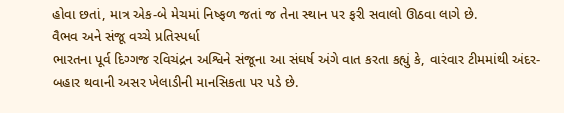હોવા છતાં, માત્ર એક-બે મેચમાં નિષ્ફળ જતાં જ તેના સ્થાન પર ફરી સવાલો ઊઠવા લાગે છે.
વૈભવ અને સંજૂ વચ્ચે પ્રતિસ્પર્ધા
ભારતના પૂર્વ દિગ્ગજ રવિચંદ્રન અશ્વિને સંજૂના આ સંઘર્ષ અંગે વાત કરતા કહ્યું કે, વારંવાર ટીમમાંથી અંદર-બહાર થવાની અસર ખેલાડીની માનસિકતા પર પડે છે.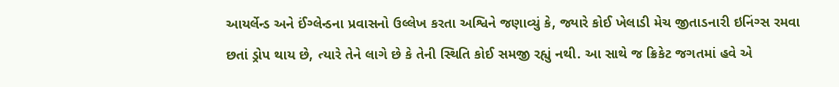આયર્લેન્ડ અને ઈંગ્લેન્ડના પ્રવાસનો ઉલ્લેખ કરતા અશ્વિને જણાવ્યું કે, જ્યારે કોઈ ખેલાડી મેચ જીતાડનારી ઇનિંગ્સ રમવા છતાં ડ્રોપ થાય છે, ત્યારે તેને લાગે છે કે તેની સ્થિતિ કોઈ સમજી રહ્યું નથી. આ સાથે જ ક્રિકેટ જગતમાં હવે એ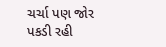ચર્ચા પણ જોર પકડી રહી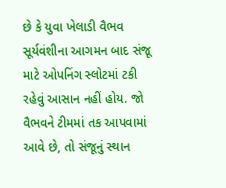છે કે યુવા ખેલાડી વૈભવ સૂર્યવંશીના આગમન બાદ સંજૂ માટે ઓપનિંગ સ્લોટમાં ટકી રહેવું આસાન નહીં હોય. જો વૈભવને ટીમમાં તક આપવામાં આવે છે, તો સંજૂનું સ્થાન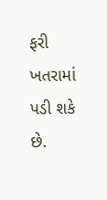ફરી ખતરામાં પડી શકે છે.